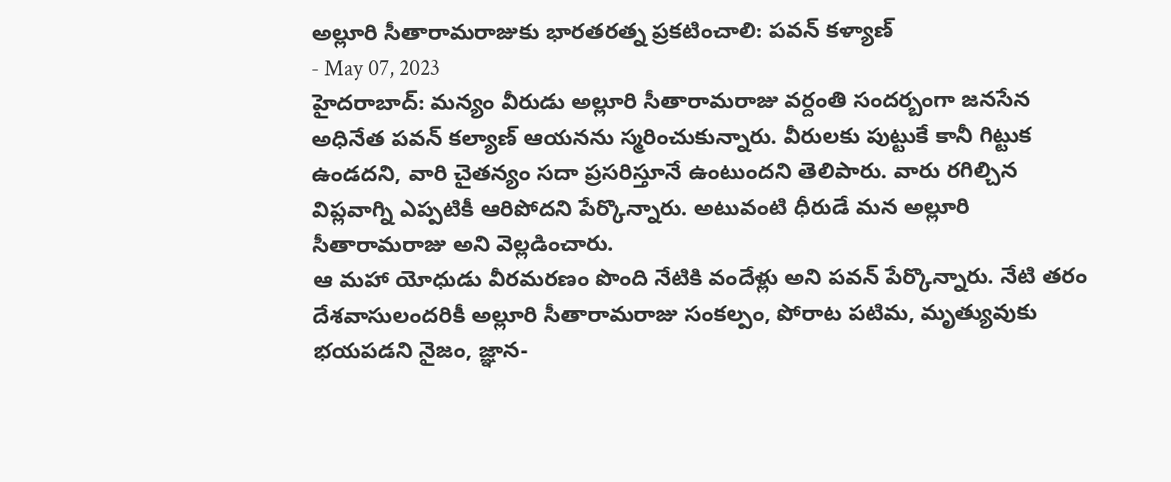అల్లూరి సీతారామరాజుకు భారతరత్న ప్రకటించాలి: పవన్ కళ్యాణ్
- May 07, 2023
హైదరాబాద్: మన్యం వీరుడు అల్లూరి సీతారామరాజు వర్దంతి సందర్బంగా జనసేన అధినేత పవన్ కల్యాణ్ ఆయనను స్మరించుకున్నారు. వీరులకు పుట్టుకే కానీ గిట్టుక ఉండదని, వారి చైతన్యం సదా ప్రసరిస్తూనే ఉంటుందని తెలిపారు. వారు రగిల్చిన విప్లవాగ్ని ఎప్పటికీ ఆరిపోదని పేర్కొన్నారు. అటువంటి ధీరుడే మన అల్లూరి సీతారామరాజు అని వెల్లడించారు.
ఆ మహా యోధుడు వీరమరణం పొంది నేటికి వందేళ్లు అని పవన్ పేర్కొన్నారు. నేటి తరం దేశవాసులందరికీ అల్లూరి సీతారామరాజు సంకల్పం, పోరాట పటిమ, మృత్యువుకు భయపడని నైజం, జ్ఞాన-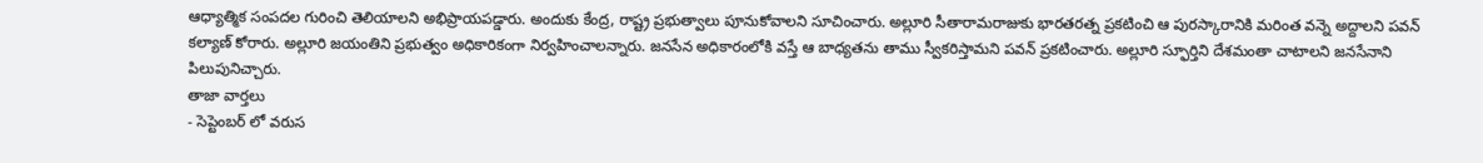ఆధ్యాత్మిక సంపదల గురించి తెలియాలని అభిప్రాయపడ్డారు. అందుకు కేంద్ర, రాష్ట్ర ప్రభుత్వాలు పూనుకోవాలని సూచించారు. అల్లూరి సీతారామరాజుకు భారతరత్న ప్రకటించి ఆ పురస్కారానికి మరింత వన్నె అద్దాలని పవన్ కల్యాణ్ కోరారు. అల్లూరి జయంతిని ప్రభుత్వం అధికారికంగా నిర్వహించాలన్నారు. జనసేన అధికారంలోకి వస్తే ఆ బాధ్యతను తాము స్వీకరిస్తామని పవన్ ప్రకటించారు. అల్లూరి స్ఫూర్తిని దేశమంతా చాటాలని జనసేనాని పిలుపునిచ్చారు.
తాజా వార్తలు
- సెప్టెంబర్ లో వరుస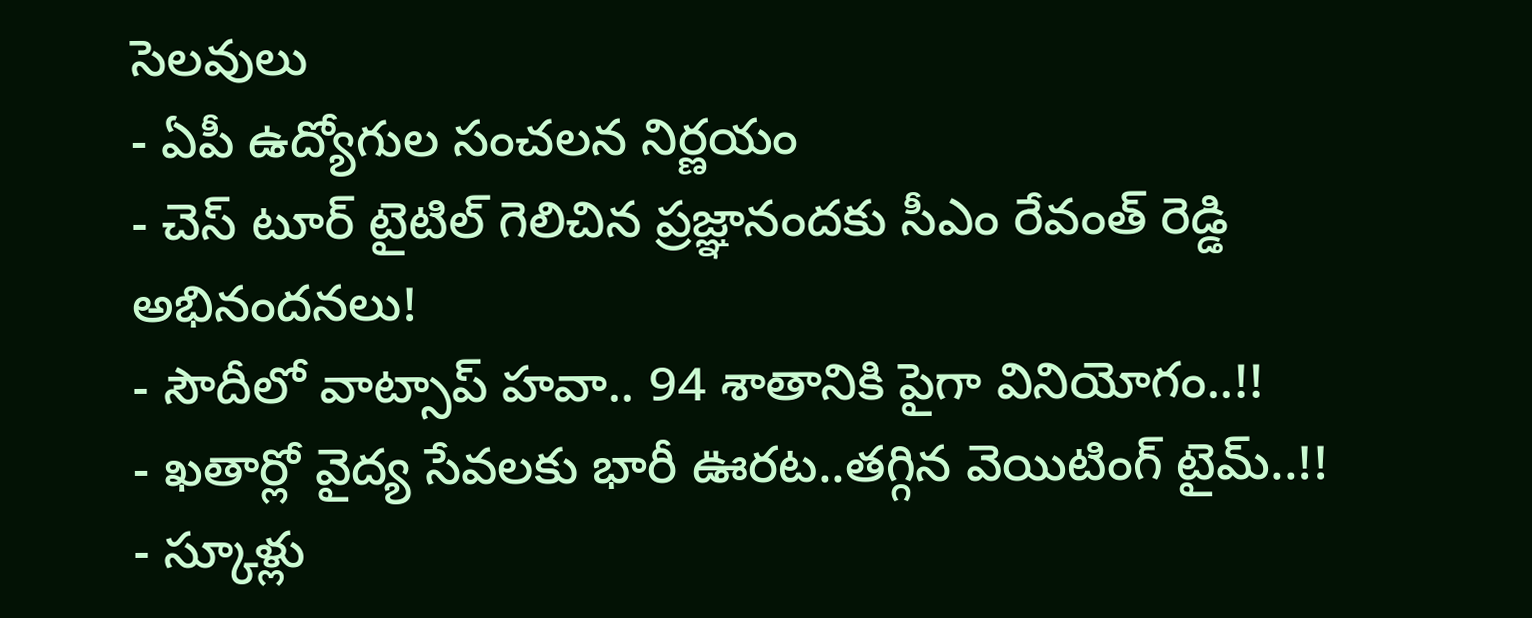సెలవులు
- ఏపీ ఉద్యోగుల సంచలన నిర్ణయం
- చెస్ టూర్ టైటిల్ గెలిచిన ప్రజ్ఞానందకు సీఎం రేవంత్ రెడ్డి అభినందనలు!
- సౌదీలో వాట్సాప్ హవా.. 94 శాతానికి పైగా వినియోగం..!!
- ఖతార్లో వైద్య సేవలకు భారీ ఊరట..తగ్గిన వెయిటింగ్ టైమ్..!!
- స్కూళ్లు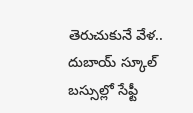తెరుచుకునే వేళ.. దుబాయ్ స్కూల్ బస్సుల్లో సేఫ్టీ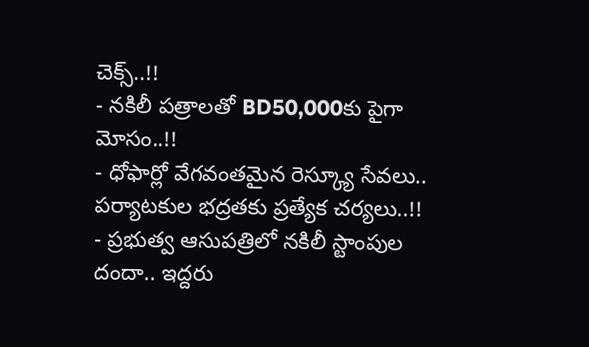చెక్స్..!!
- నకిలీ పత్రాలతో BD50,000కు పైగా మోసం..!!
- ధోఫార్లో వేగవంతమైన రెస్క్యూ సేవలు.. పర్యాటకుల భద్రతకు ప్రత్యేక చర్యలు..!!
- ప్రభుత్వ ఆసుపత్రిలో నకిలీ స్టాంపుల దందా.. ఇద్దరు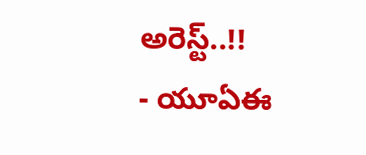అరెస్ట్..!!
- యూఏఈ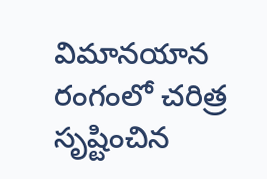విమానయాన రంగంలో చరిత్ర సృష్టించిన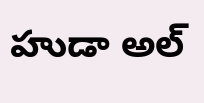హుడా అల్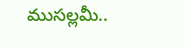ముసల్లమీ..